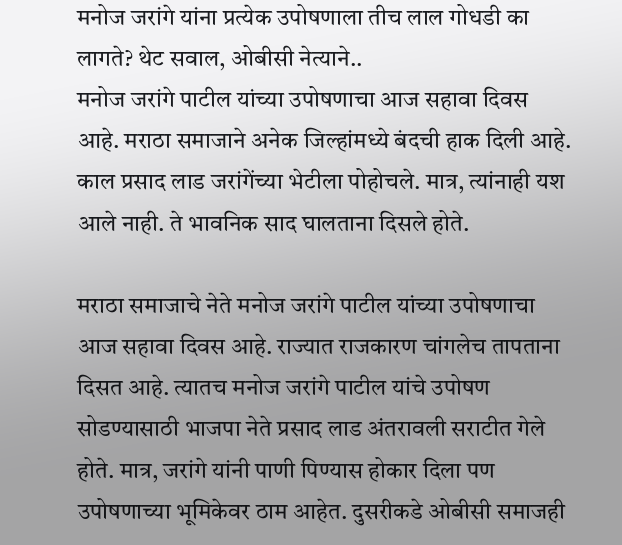मनोज जरांगे यांना प्रत्येक उपोषणाला तीच लाल गोधडी का लागते? थेट सवाल, ओबीसी नेत्याने..
मनोज जरांगे पाटील यांच्या उपोषणाचा आज सहावा दिवस आहे. मराठा समाजाने अनेक जिल्हांमध्ये बंदची हाक दिली आहे. काल प्रसाद लाड जरांगेंच्या भेटीला पोहोचले. मात्र, त्यांनाही यश आले नाही. ते भावनिक साद घालताना दिसले होते.

मराठा समाजाचे नेते मनोज जरांगे पाटील यांच्या उपोषणाचा आज सहावा दिवस आहे. राज्यात राजकारण चांगलेच तापताना दिसत आहे. त्यातच मनोज जरांगे पाटील यांचे उपोषण सोडण्यासाठी भाजपा नेते प्रसाद लाड अंतरावली सराटीत गेले होते. मात्र, जरांगे यांनी पाणी पिण्यास होकार दिला पण उपोषणाच्या भूमिकेवर ठाम आहेत. दुसरीकडे ओबीसी समाजही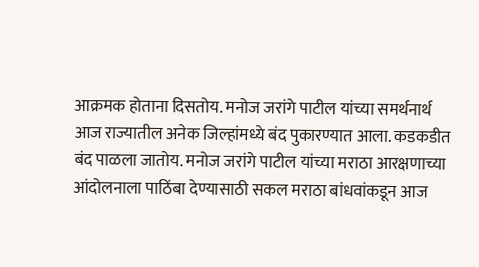आक्रमक होताना दिसतोय. मनोज जरांगे पाटील यांच्या समर्थनार्थ आज राज्यातील अनेक जिल्हांमध्ये बंद पुकारण्यात आला. कडकडीत बंद पाळला जातोय. मनोज जरांगे पाटील यांच्या मराठा आरक्षणाच्या आंदोलनाला पाठिंबा देण्यासाठी सकल मराठा बांधवांकडून आज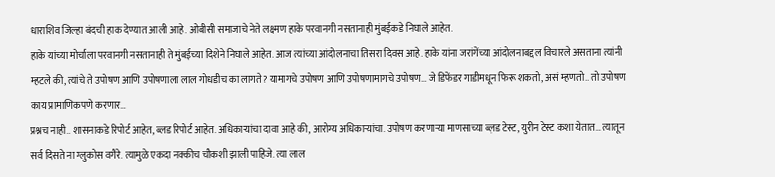धाराशिव जिल्हा बंदची हाक देण्यात आली आहे. ओबीसी समाजाचे नेते लक्ष्मण हाके परवानगी नसतानाही मुंबईकडे निघाले आहेत.
हाके यांच्या मोर्चाला परवानगी नसतानाही ते मुंबईच्या दिशेने निघाले आहेत. आज त्यांच्या आंदोलनाचा तिसरा दिवस आहे. हाके यांना जरांगेंच्या आंदोलनाबद्दल विचारले असताना त्यांनी म्हटले की, त्यांचे ते उपोषण आणि उपोषणाला लाल गोधडीच का लागते? यामागचे उपोषण आणि उपोषणामागचे उपोषण… जे डिफेंडर गाडीमधून फिरू शकतो, असं म्हणतो.. तो उपोषण काय प्रामाणिकपणे करणार…
प्रश्नच नाही.. शासनाकडे रिपोर्ट आहेत, ब्लड रिपोर्ट आहेत. अधिकाऱ्यांचा दावा आहे की, आरोग्य अधिकाऱ्यांचा. उपोषण करणाऱ्या माणसाच्या ब्ल़ड टेस्ट, युरीन टेस्ट कशा येतात… त्यातून सर्व दिसते ना ग्लुकोस वगैरे. त्यामुळे एकदा नक्कीच चौकशी झाली पाहिजे. त्या लाल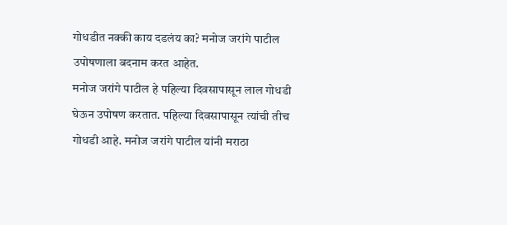गोधडीत नक्की काय दडलंय का? मनोज जरांगे पाटील उपोषणाला बदनाम करत आहेत.
मनोज जरांगे पाटील हे पहिल्या दिवसापासून लाल गोधडी घेऊन उपोषण करतात. पहिल्या दिवसापासून त्यांची तीच गोधडी आहे. मनोज जरांगे पाटील यांनी मराठा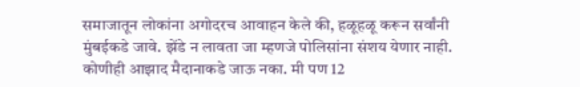समाजातून लोकांना अगोदरच आवाहन केले की, हळूहळू करून सर्वांनी मुंबईकडे जावे. झेंडे न लावता जा म्हणजे पोलिसांना संशय येणार नाही. कोणीही आझाद मैदानाकडे जाऊ नका. मी पण 12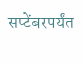सप्टेंबरपर्यंत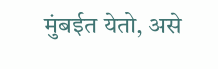मुंबईत येतो, असे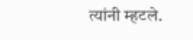त्यांनी म्हटले.